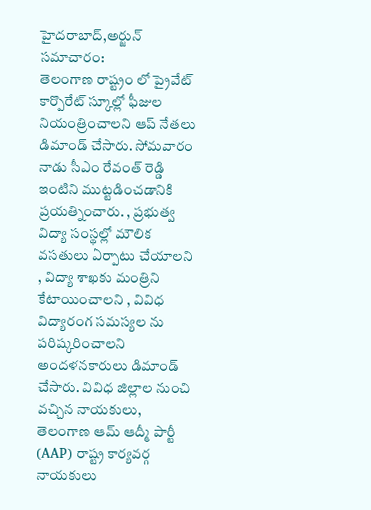హైదరాబాద్,అర్జున్ సమాచారం:
తెలంగాణ రాష్ట్రం లో ప్రైవేట్ కార్పొరేట్ స్కూల్లో ఫీజుల నియంత్రించాలని ఆప్ నేతలు డిమాండ్ చేసారు. సోమవారం నాడు సీఎం రేవంత్ రెడ్డి ఇంటిని ముట్టడించడానికి ప్రయత్నించారు. , ప్రభుత్వ విద్యా సంస్థల్లో మౌలిక వసతులు ఏర్పాటు చేయాలని , విద్యా శాఖకు మంత్రిని కేటాయించాలని , వివిధ విద్యారంగ సమస్యల ను పరిష్కరించాలని అందళనకారులు డిమాండ్ చేసారు. వివిధ జిల్లాల నుంచి వచ్చిన నాయకులు, తెలంగాణ ఆమ్ ఆద్మీ పార్టీ (AAP) రాష్ట్ర కార్యవర్గ నాయకులు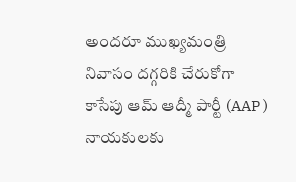అందరూ ముఖ్యమంత్రి నివాసం దగ్గరికి చేరుకోగా కాసేపు ఆమ్ ఆద్మీ పార్టీ (AAP ) నాయకులకు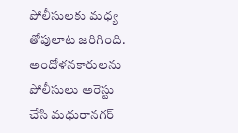పోలీసులకు మధ్య తోపులాట జరిగింది. అందోళనకారులను పోలీసులు అరెస్టు చేసి మధురానగర్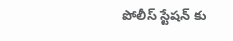పోలీస్ స్టేషన్ కు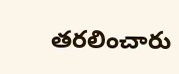తరలించారు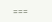===